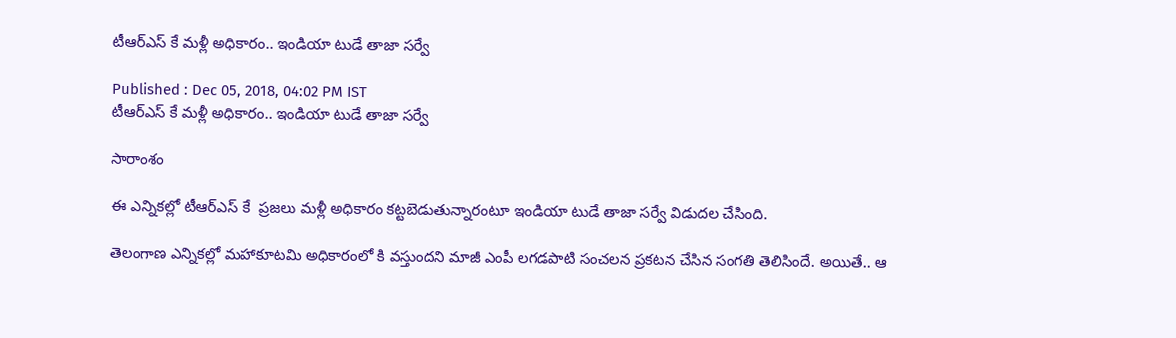టీఆర్ఎస్ కే మళ్లీ అధికారం.. ఇండియా టుడే తాజా సర్వే

Published : Dec 05, 2018, 04:02 PM IST
టీఆర్ఎస్ కే మళ్లీ అధికారం.. ఇండియా టుడే తాజా సర్వే

సారాంశం

ఈ ఎన్నికల్లో టీఆర్ఎస్ కే  ప్రజలు మళ్లీ అధికారం కట్టబెడుతున్నారంటూ ఇండియా టుడే తాజా సర్వే విడుదల చేసింది.

తెలంగాణ ఎన్నికల్లో మహాకూటమి అధికారంలో కి వస్తుందని మాజీ ఎంపీ లగడపాటి సంచలన ప్రకటన చేసిన సంగతి తెలిసిందే. అయితే.. ఆ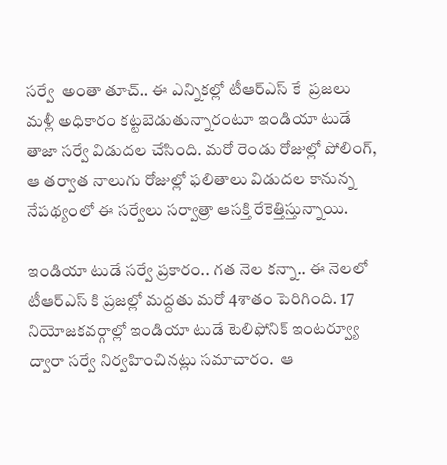సర్వే  అంతా తూచ్.. ఈ ఎన్నికల్లో టీఆర్ఎస్ కే  ప్రజలు మళ్లీ అధికారం కట్టబెడుతున్నారంటూ ఇండియా టుడే తాజా సర్వే విడుదల చేసింది. మరో రెండు రోజుల్లో పోలింగ్, ఆ తర్వాత నాలుగు రోజుల్లో ఫలితాలు విడుదల కానున్న నేపథ్యంలో ఈ సర్వేలు సర్వాత్రా ఆసక్తి రేకెత్తిస్తున్నాయి.

ఇండియా టుడే సర్వే ప్రకారం.. గత నెల కన్నా.. ఈ నెలలో టీఆర్ఎస్ కి ప్రజల్లో మద్దతు మరో 4శాతం పెరిగింది. 17 నియోజకవర్గాల్లో ఇండియా టుడే టెలిఫోనిక్ ఇంటర్వ్యూ ద్వారా సర్వే నిర్వహించినట్లు సమాచారం.  ఆ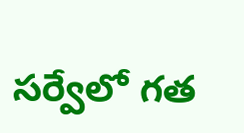సర్వేలో గత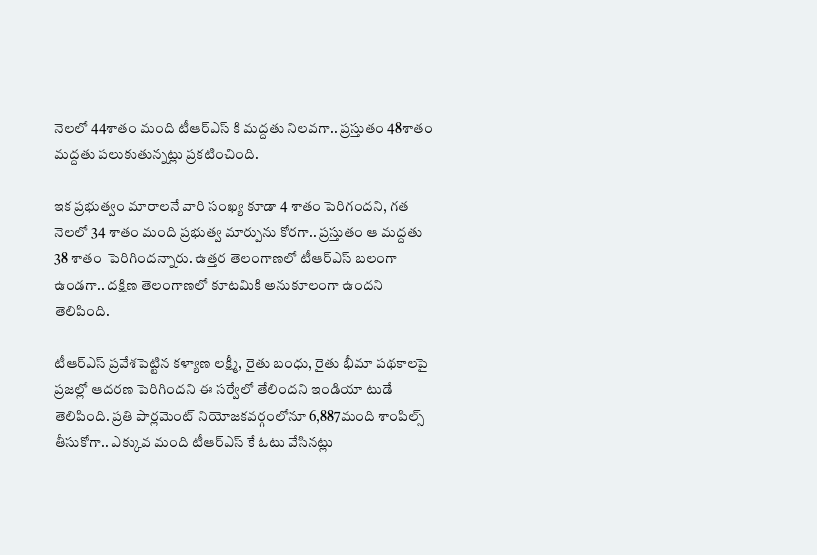నెలలో 44శాతం మంది టీఆర్ఎస్ కి మద్దతు నిలవగా.. ప్రస్తుతం 48శాతం మద్దతు పలుకుతున్నట్లు ప్రకటించింది.

ఇక ప్రభుత్వం మారాలనే వారి సంఖ్య కూడా 4 శాతం పెరిగందని, గత నెలలో 34 శాతం మంది ప్రభుత్వ మార్పును కోరగా.. ప్రస్తుతం ఆ మద్దతు 38 శాతం  పెరిగిందన్నారు. ఉత్తర తెలంగాణలో టీఆర్‌ఎస్‌ బలంగా ఉండగా.. దక్షిణ తెలంగాణలో కూటమికి అనుకూలంగా ఉందని తెలిపింది.

టీఆర్ఎస్ ప్రవేశపెట్టిన కళ్యాణ లక్ష్మీ, రైతు బంధు, రైతు భీమా పథకాలపై ప్రజల్లో ఆదరణ పెరిగిందని ఈ సర్వేలో తేలిందని ఇండియా టుడే తెలిపింది. ప్రతి పార్లమెంట్ నియోజకవర్గంలోనూ 6,887మంది శాంపిల్స్ తీసుకోగా.. ఎక్కువ మంది టీఆర్ఎస్ కే ఓటు వేసినట్లు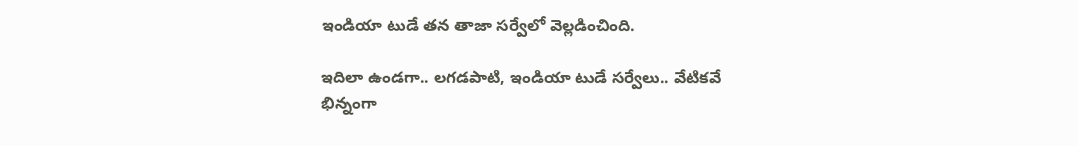ఇండియా టుడే తన తాజా సర్వేలో వెల్లడించింది.

ఇదిలా ఉండగా.. లగడపాటి, ఇండియా టుడే సర్వేలు.. వేటికవే భిన్నంగా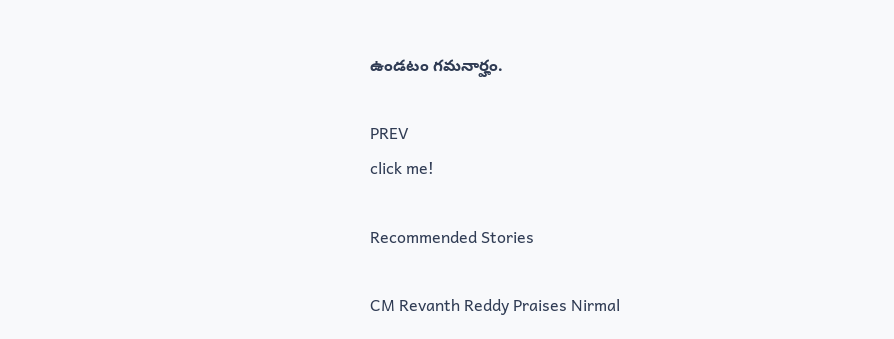ఉండటం గమనార్హం.

PREV
click me!

Recommended Stories

CM Revanth Reddy Praises Nirmal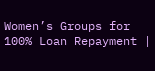Women’s Groups for 100% Loan Repayment |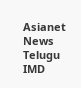Asianet News Telugu
IMD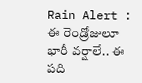Rain Alert : ఈ రెండ్రోజులూ భారీ వర్షాలే.. ఈ పది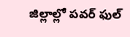జిల్లాల్లో పవర్ ఫుల్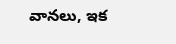వానలు, ఇక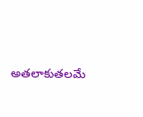అతలాకుతలమే